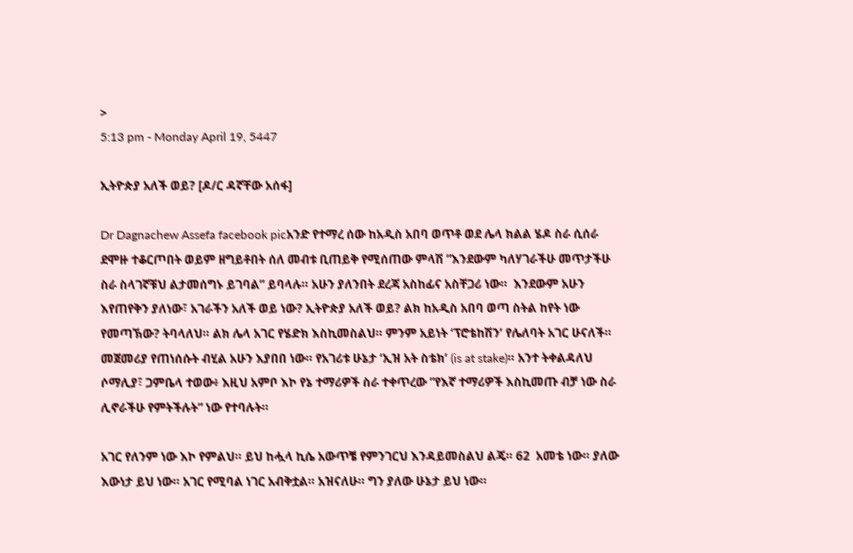>
5:13 pm - Monday April 19, 5447

ኢትዮጵያ አለች ወይ? [ዶ/ር ዳኛቸው አሰፋ]

Dr Dagnachew Assefa facebook picአንድ የተማረ ሰው ከአዲስ አበባ ወጥቶ ወደ ሌላ ክልል ሄዶ ስራ ሲሰራ ደሞዙ ተቆርጦበት ወይም ዘግይቶበት ሰለ መብቱ ቢጠይቅ የሚሰጠው ምላሽ ”እንደውም ካለሃገራችሁ መጥታችሁ   ስራ ስላገኛቹህ ልታመሰግኑ ይገባል” ይባላሉ። አሁን ያለንበት ደረጃ አስከፊና አስቸጋሪ ነው።  እንደውም አሁን እየጠየቅን ያለነው፣ አገራችን አለች ወይ ነው? ኢትዮጵያ አለች ወይ? ልክ ከአዲስ አበባ ወጣ ስትል ከየት ነው የመጣኽው? ትባላለህ። ልክ ሌላ አገር የሄድክ እስኪመስልህ። ምንም አይነት ‘ፕሮቴከሽን’ የሌለባት አገር ሁናለች። መጀመሪያ የጠነሰሱት ብሂል አሁን እያበበ ነው። የአገሪቱ ሁኔታ ‘ኢዝ አት ስቴክ’ (is at stake)። አንተ ትቀልዳለህ ሶማሊያ፣ ጋምቤላ ተወው፥ እዚህ አምቦ እኮ የኔ ተማሪዎች ስራ ተቀጥረው ”የእኛ ተማሪዎች እስኪመጡ ብቻ ነው ስራ ሊኖራችሁ የምትችሉት” ነው የተባሉት።

አገር የለንም ነው እኮ የምልህ። ይህ ከሗላ ኪሴ አውጥቼ የምንገርህ እንዳይመስልህ ልጄ። 62  አመቴ ነው። ያለው እውነታ ይህ ነው። አገር የሚባል ነገር አብቅቷል። አዝናለሁ። ግን ያለው ሁኔታ ይህ ነው።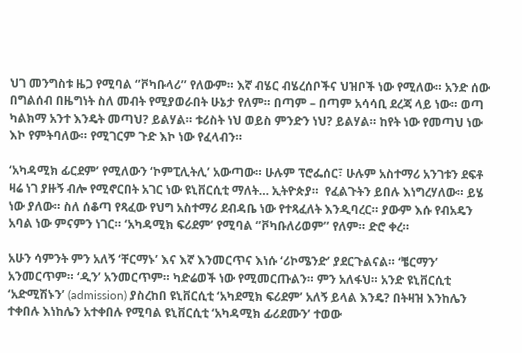ህገ መንግስቱ ዜጋ የሚባል ‘’ቮካቡላሪ’’ የለውም። እኛ ብሄር ብሄረሰቦችና ህዝቦች ነው የሚለው። አንድ ሰው በግልሰብ በዜግነት ስለ መብት የሚያወራበት ሁኔታ የለም። በጣም – በጣም አሳሳቢ ደረጃ ላይ ነው። ወጣ ካልክማ አንተ እንዴት መጣህ? ይልሃል። ቱሪስት ነህ ወይስ ምንድን ነህ? ይልሃል። ከየት ነው የመጣህ ነው እኮ የምትባለው። የሚገርም ጉድ እኮ ነው የፈላብን።

‘አካዳሚክ ፊርደም’ የሚለውን ‘ኮምፒሊትሊ’ አውጣው። ሁሉም ፕሮፌሰር፣ ሁሉም አስተማሪ አንገቱን ደፍቶ ዛሬ ነገ ያዙኝ ብሎ የሚኖርበት አገር ነው ዩኒቨርሲቲ ማለት… ኢትዮጵያ።  የፈልጉትን ይበሉ እነግረሃለው። ይሄ ነው ያለው። ስለ ሰቆጣ የጻፈው የህግ አስተማሪ ደብዳቤ ነው የተጻፈለት እንዲባረር። ያውም እሱ የብአዴን አባል ነው ምናምን ነገር። ‘አካዳሚክ ፍሪደም’ የሚባል ‘’ቮካቡለሪወም’’ የለም። ድሮ ቀረ።

አሁን ሳምንት ምን አለኝ ‘ቸርማኑ’ እና እኛ እንመርጥና እነሱ ‘ሪኮሜንድ’ ያደርጉልናል። ‘ቼርማን’ አንመርጥም። ‘ዲን’ አንመርጥም። ካድሬወች ነው የሚመርጡልን። ምን አለፋህ። አንድ ዩኒቨርሲቲ ‘አድሚሽኑን’ (admission) ያስረከበ ዩኒቨርሲቲ ‘አካደሚክ ፍሪደም’ አለኝ ይላል እንዴ? በትዛዝ እንከሌን ተቀበሉ እነከሌን አተቀበሉ የሚባል ዩኒቨርሲቲ ‘አካዳሚክ ፊሪደሙን’ ተወው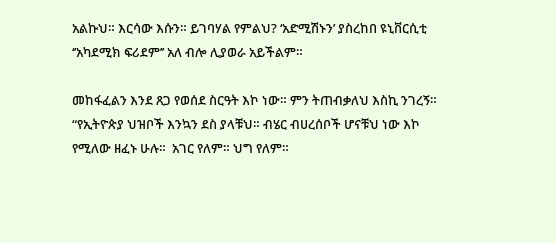አልኩህ። እርሳው እሱን። ይገባሃል የምልህ? ‘አድሚሽኑን’ ያስረከበ ዩኒቨርሲቲ ‘’አካደሚክ ፍሪደም’’ አለ ብሎ ሊያወራ አይችልም።

መከፋፈልን እንደ ጸጋ የወሰደ ስርዓት እኮ ነው። ምን ትጠብቃለህ እስኪ ንገረኝ። “የኢትዮጵያ ህዝቦች እንኳን ደስ ያላቹህ። ብሄር ብሀረሰቦች ሆናቹህ ነው እኮ የሚለው ዘፈኑ ሁሉ።  አገር የለም። ህግ የለም።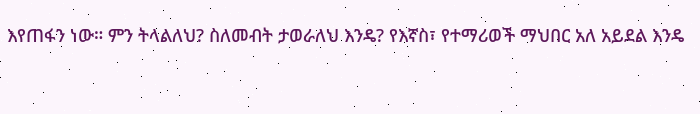እየጠፋን ነው። ምን ትላልለህ? ስለመብት ታወራለህ እንዴ? የእኛስ፣ የተማሪወች ማህበር አለ አይደል እንዴ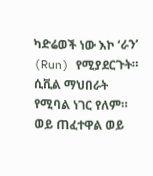ካድሬወች ነው እኮ ‘ራን’ (Run) የሚያደርጉት። ሲቪል ማህበራት የሚባል ነገር የለም። ወይ ጠፈተዋል ወይ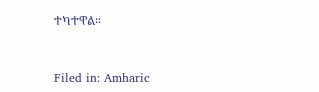ተካተዋል።



Filed in: Amharic